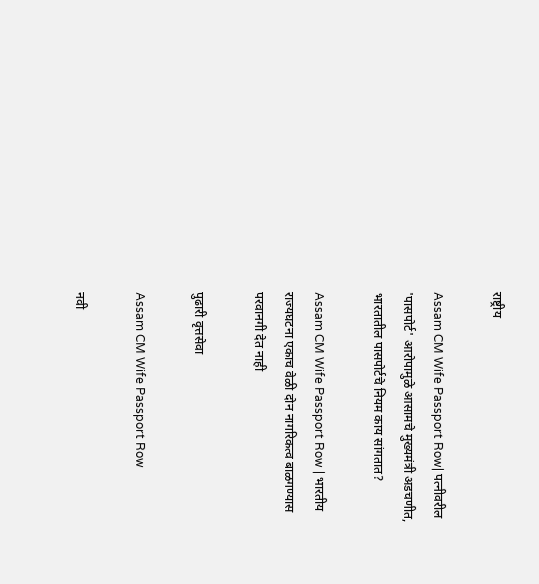राष्ट्रीय

Assam CM Wife Passport Row| पत्‍नीवरील 'पासपोर्ट' आरोपामुळे आसामचे मुख्‍यमंत्री अडचणीत, भारतातील पासपोर्टचे नियम काय सांगतात?

Assam CM Wife Passport Row | भारतीय राज्‍यघटना एकाच वेळी दोन नागरिकत्व बाळगण्यास परवानगी देत नाही

पुढारी वृत्तसेवा

Assam CM Wife Passport Row

नवी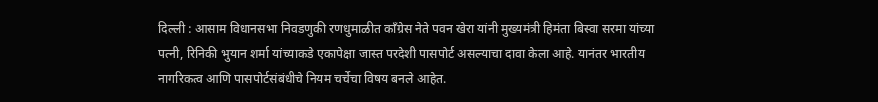दिल्‍ली : आसाम विधानसभा निवडणुकी रणधुमाळीत काँग्रेस नेते पवन खेरा यांनी मुख्यमंत्री हिमंता बिस्वा सरमा यांच्या पत्नी, रिनिकी भुयान शर्मा यांच्याकडे एकापेक्षा जास्त परदेशी पासपोर्ट असल्याचा दावा केला आहे. यानंतर भारतीय नागरिकत्व आणि पासपोर्टसंबंधीचे नियम चर्चेचा विषय बनले आहेत.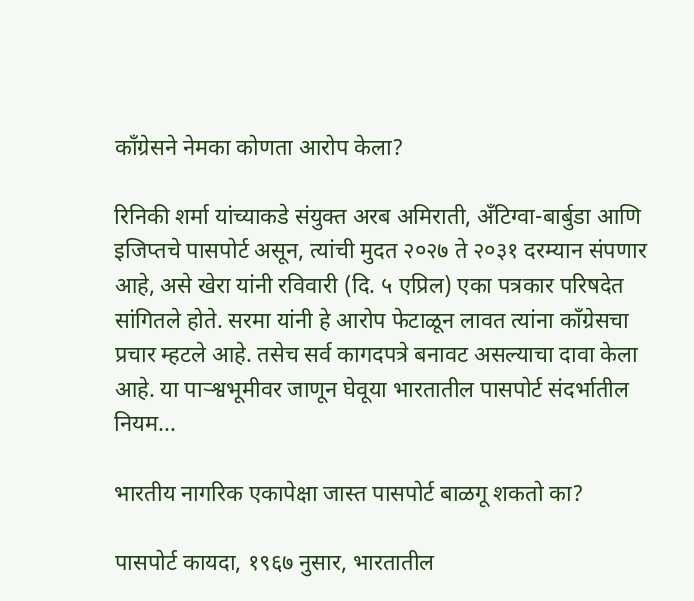काँग्रेसने नेमका कोणता आरोप केला?

रिनिकी शर्मा यांच्‍याकडे संयुक्त अरब अमिराती, अँटिग्वा-बार्बुडा आणि इजिप्तचे पासपोर्ट असून, त्यांची मुदत २०२७ ते २०३१ दरम्यान संपणार आहे, असे खेरा यांनी रविवारी (दि. ५ एप्रिल) एका पत्रकार परिषदेत सांगितले होते. सरमा यांनी हे आरोप फेटाळून लावत त्यांना काँग्रेसचा प्रचार म्हटले आहे. तसेच सर्व कागदपत्रे बनावट असल्याचा दावा केला आहे. या पार्‍श्वभूमीवर जाणून घेवूया भारतातील पासपोर्ट संदर्भातील नियम...

भारतीय नागरिक एकापेक्षा जास्त पासपोर्ट बाळगू शकतो का?

पासपोर्ट कायदा, १९६७ नुसार, भारतातील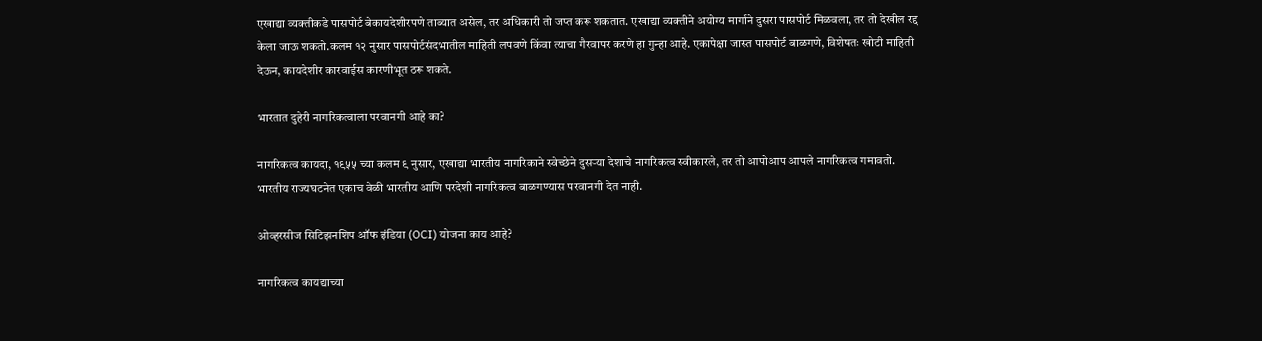एखाद्या व्यक्तीकडे पासपोर्ट बेकायदेशीरपणे ताब्यात असेल, तर अधिकारी तो जप्त करू शकतात. एखाद्या व्यक्तीने अयोग्य मार्गाने दुसरा पासपोर्ट मिळवला, तर तो देखील रद्द केला जाऊ शकतो.कलम १२ नुसार पासपोर्टसंदभातील माहिती लपवणे किंवा त्याचा गैरवापर करणे हा गुन्‍हा आहे. एकापेक्षा जास्त पासपोर्ट बाळगणे, विशेषतः खोटी माहिती देऊन, कायदेशीर कारवाईस कारणीभूत ठरू शकते.

भारतात दुहेरी नागरिकत्वाला परवानगी आहे का?

नागरिकत्व कायदा, १९५५ च्या कलम ९ नुसार, एखाद्या भारतीय नागरिकाने स्वेच्छेने दुसऱ्या देशाचे नागरिकत्व स्वीकारले, तर तो आपोआप आपले नागरिकत्व गमावतो. भारतीय राज्‍यघटनेत एकाच वेळी भारतीय आणि परदेशी नागरिकत्व बाळगण्यास परवानगी देत नाही.

ओव्हरसीज सिटिझनशिप ऑफ इंडिया (OCI) योजना काय आहे?

नागरिकत्व कायद्याच्या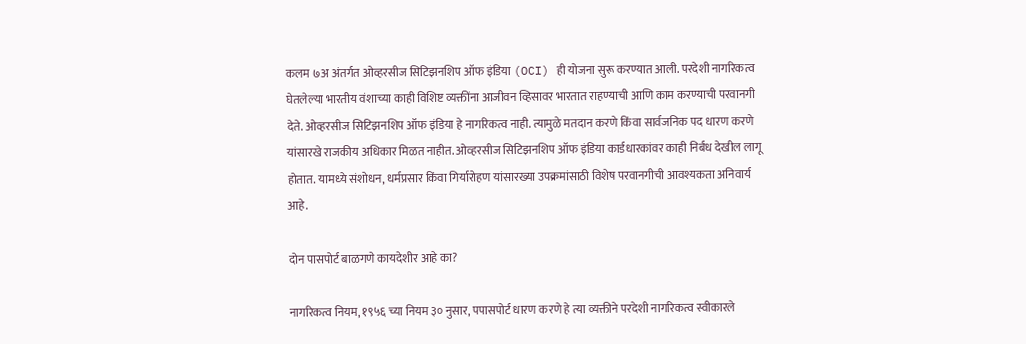कलम ७अ अंतर्गत ओव्हरसीज सिटिझनशिप ऑफ इंडिया (OCI) ही योजना सुरू करण्यात आली. परदेशी नागरिकत्व घेतलेल्या भारतीय वंशाच्या काही विशिष्ट व्यक्तींना आजीवन व्हिसावर भारतात राहण्याची आणि काम करण्याची परवानगी देते. ओव्‍हरसीज सिटिझनशिप ऑफ इंडिया हे नागरिकत्व नाही. त्यामुळे मतदान करणे किंवा सार्वजनिक पद धारण करणे यांसारखे राजकीय अधिकार मिळत नाहीत. ओव्‍हरसीज सिटिझनशिप ऑफ इंडिया कार्डधारकांवर काही निर्बंध देखील लागू होतात. यामध्‍ये संशोधन, धर्मप्रसार किंवा गिर्यारोहण यांसारख्या उपक्रमांसाठी विशेष परवानगीची आवश्यकता अनिवार्य आहे.

दोन पासपोर्ट बाळगणे कायदेशीर आहे का?

नागरिकत्व नियम, १९५६ च्या नियम ३० नुसार, पपासपोर्ट धारण करणे हे त्या व्यक्तीने परदेशी नागरिकत्व स्वीकारले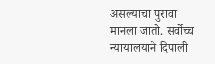असल्‍याचा पुरावा मानला जातो. सर्वोच्च न्यायालयाने दिपाली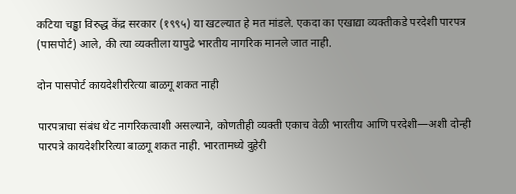कटिया चड्ढा विरुद्ध केंद्र सरकार (१९९५) या खटल्यात हे मत मांडले. एकदा का एखाद्या व्यक्तीकडे परदेशी पारपत्र (पासपोर्ट) आले, की त्या व्यक्तीला यापुढे भारतीय नागरिक मानले जात नाही.

दोन पासपोर्ट कायदेशीररित्या बाळगू शकत नाही

पारपत्राचा संबंध थेट नागरिकत्वाशी असल्याने, कोणतीही व्यक्ती एकाच वेळी भारतीय आणि परदेशी—अशी दोन्ही पारपत्रे कायदेशीररित्या बाळगू शकत नाही. भारतामध्ये दुहेरी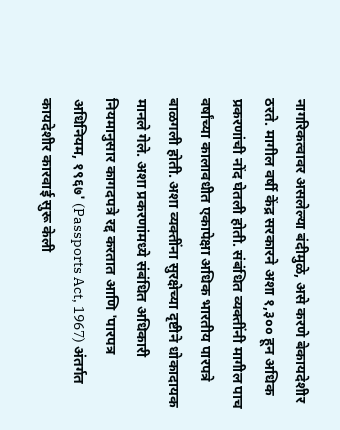नागरिकत्वावर असलेल्या बंदीमुळे, असे करणे बेकायदेशीर ठरते. मागील वर्षी केंद्र सरकारने अशा १,३०० हून अधिक प्रकरणांची नोंद घेतली होती. संबंधित व्यक्तींनी मागील पाच वर्षांच्या कालावधीत एकापेक्षा अधिक भारतीय पारपत्रे बाळगली होती. अशा व्यक्तींना सुरक्षेच्या दृष्टीने धोकादायक मानले गेले. अशा प्रकरणांमध्ये संबंधित अधिकारी नियमानुसार कागदपत्रे रद्द करतात आणि 'पारपत्र अधिनियम, १९६७' (Passports Act, 1967) अंतर्गत कायदेशीर कारवाई सुरू केली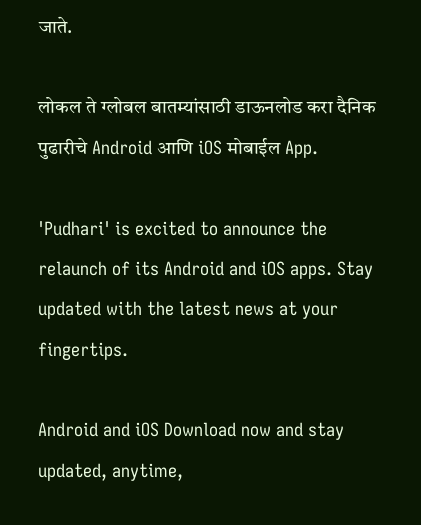जाते.

लोकल ते ग्लोबल बातम्यांसाठी डाऊनलोड करा दैनिक पुढारीचे Android आणि iOS मोबाईल App.

'Pudhari' is excited to announce the relaunch of its Android and iOS apps. Stay updated with the latest news at your fingertips.

Android and iOS Download now and stay updated, anytime,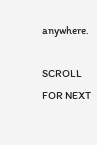anywhere.

SCROLL FOR NEXT